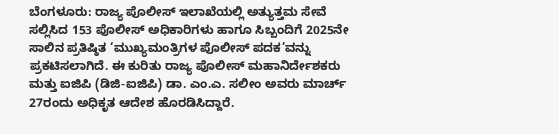ಬೆಂಗಳೂರು: ರಾಜ್ಯ ಪೊಲೀಸ್ ಇಲಾಖೆಯಲ್ಲಿ ಅತ್ಯುತ್ತಮ ಸೇವೆ ಸಲ್ಲಿಸಿದ 153 ಪೊಲೀಸ್ ಅಧಿಕಾರಿಗಳು ಹಾಗೂ ಸಿಬ್ಬಂದಿಗೆ 2025ನೇ ಸಾಲಿನ ಪ್ರತಿಷ್ಠಿತ ‘ಮುಖ್ಯಮಂತ್ರಿಗಳ ಪೊಲೀಸ್ ಪದಕ’ವನ್ನು ಪ್ರಕಟಿಸಲಾಗಿದೆ. ಈ ಕುರಿತು ರಾಜ್ಯ ಪೊಲೀಸ್ ಮಹಾನಿರ್ದೇಶಕರು ಮತ್ತು ಐಜಿಪಿ (ಡಿಜಿ-ಐಜಿಪಿ) ಡಾ. ಎಂ.ಎ. ಸಲೀಂ ಅವರು ಮಾರ್ಚ್ 27ರಂದು ಅಧಿಕೃತ ಆದೇಶ ಹೊರಡಿಸಿದ್ದಾರೆ.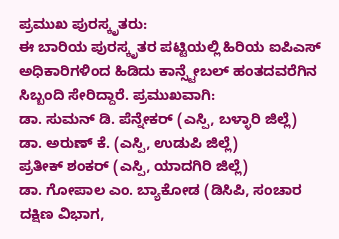ಪ್ರಮುಖ ಪುರಸ್ಕೃತರು:
ಈ ಬಾರಿಯ ಪುರಸ್ಕೃತರ ಪಟ್ಟಿಯಲ್ಲಿ ಹಿರಿಯ ಐಪಿಎಸ್ ಅಧಿಕಾರಿಗಳಿಂದ ಹಿಡಿದು ಕಾನ್ಸ್ಟೇಬಲ್ ಹಂತದವರೆಗಿನ ಸಿಬ್ಬಂದಿ ಸೇರಿದ್ದಾರೆ. ಪ್ರಮುಖವಾಗಿ:
ಡಾ. ಸುಮನ್ ಡಿ. ಪೆನ್ನೇಕರ್ (ಎಸ್ಪಿ, ಬಳ್ಳಾರಿ ಜಿಲ್ಲೆ)
ಡಾ. ಅರುಣ್ ಕೆ. (ಎಸ್ಪಿ, ಉಡುಪಿ ಜಿಲ್ಲೆ)
ಪ್ರತೀಕ್ ಶಂಕರ್ (ಎಸ್ಪಿ, ಯಾದಗಿರಿ ಜಿಲ್ಲೆ)
ಡಾ. ಗೋಪಾಲ ಎಂ. ಬ್ಯಾಕೋಡ (ಡಿಸಿಪಿ, ಸಂಚಾರ ದಕ್ಷಿಣ ವಿಭಾಗ,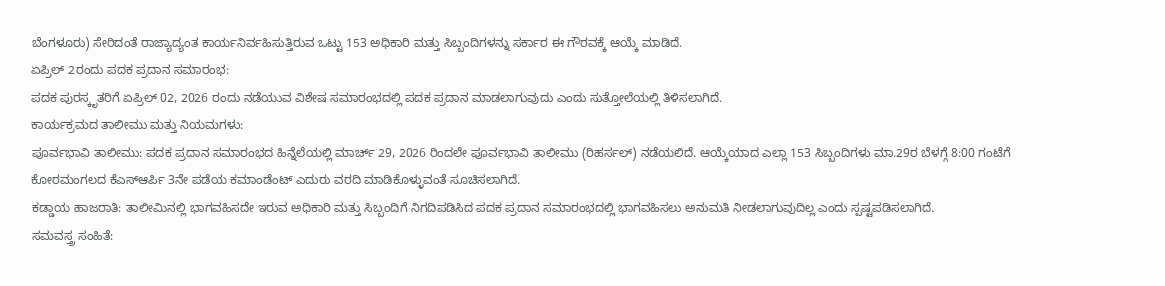ಬೆಂಗಳೂರು) ಸೇರಿದಂತೆ ರಾಜ್ಯಾದ್ಯಂತ ಕಾರ್ಯನಿರ್ವಹಿಸುತ್ತಿರುವ ಒಟ್ಟು 153 ಅಧಿಕಾರಿ ಮತ್ತು ಸಿಬ್ಬಂದಿಗಳನ್ನು ಸರ್ಕಾರ ಈ ಗೌರವಕ್ಕೆ ಆಯ್ಕೆ ಮಾಡಿದೆ.
ಏಪ್ರಿಲ್ 2ರಂದು ಪದಕ ಪ್ರದಾನ ಸಮಾರಂಭ:
ಪದಕ ಪುರಸ್ಕೃತರಿಗೆ ಏಪ್ರಿಲ್ 02, 2026 ರಂದು ನಡೆಯುವ ವಿಶೇಷ ಸಮಾರಂಭದಲ್ಲಿ ಪದಕ ಪ್ರದಾನ ಮಾಡಲಾಗುವುದು ಎಂದು ಸುತ್ತೋಲೆಯಲ್ಲಿ ತಿಳಿಸಲಾಗಿದೆ.
ಕಾರ್ಯಕ್ರಮದ ತಾಲೀಮು ಮತ್ತು ನಿಯಮಗಳು:
ಪೂರ್ವಭಾವಿ ತಾಲೀಮು: ಪದಕ ಪ್ರದಾನ ಸಮಾರಂಭದ ಹಿನ್ನೆಲೆಯಲ್ಲಿ ಮಾರ್ಚ್ 29, 2026 ರಿಂದಲೇ ಪೂರ್ವಭಾವಿ ತಾಲೀಮು (ರಿಹರ್ಸಲ್) ನಡೆಯಲಿದೆ. ಆಯ್ಕೆಯಾದ ಎಲ್ಲಾ 153 ಸಿಬ್ಬಂದಿಗಳು ಮಾ.29ರ ಬೆಳಗ್ಗೆ 8:00 ಗಂಟೆಗೆ ಕೋರಮಂಗಲದ ಕೆಎಸ್ಆರ್ಪಿ 3ನೇ ಪಡೆಯ ಕಮಾಂಡೆಂಟ್ ಎದುರು ವರದಿ ಮಾಡಿಕೊಳ್ಳುವಂತೆ ಸೂಚಿಸಲಾಗಿದೆ.
ಕಡ್ಡಾಯ ಹಾಜರಾತಿ: ತಾಲೀಮಿನಲ್ಲಿ ಭಾಗವಹಿಸದೇ ಇರುವ ಅಧಿಕಾರಿ ಮತ್ತು ಸಿಬ್ಬಂದಿಗೆ ನಿಗದಿಪಡಿಸಿದ ಪದಕ ಪ್ರದಾನ ಸಮಾರಂಭದಲ್ಲಿ ಭಾಗವಹಿಸಲು ಅನುಮತಿ ನೀಡಲಾಗುವುದಿಲ್ಲ ಎಂದು ಸ್ಪಷ್ಟಪಡಿಸಲಾಗಿದೆ.
ಸಮವಸ್ತ್ರ ಸಂಹಿತೆ: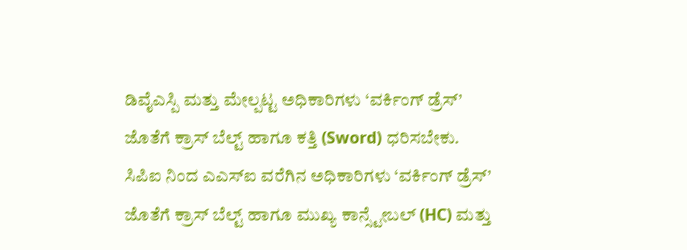ಡಿವೈಎಸ್ಪಿ ಮತ್ತು ಮೇಲ್ಪಟ್ಟ ಅಧಿಕಾರಿಗಳು ‘ವರ್ಕಿಂಗ್ ಡ್ರೆಸ್’ ಜೊತೆಗೆ ಕ್ರಾಸ್ ಬೆಲ್ಟ್ ಹಾಗೂ ಕತ್ತಿ (Sword) ಧರಿಸಬೇಕು. ಸಿಪಿಐ ನಿಂದ ಎಎಸ್ಐ ವರೆಗಿನ ಅಧಿಕಾರಿಗಳು ‘ವರ್ಕಿಂಗ್ ಡ್ರೆಸ್’ ಜೊತೆಗೆ ಕ್ರಾಸ್ ಬೆಲ್ಟ್ ಹಾಗೂ ಮುಖ್ಯ ಕಾನ್ಸ್ಟೇಬಲ್ (HC) ಮತ್ತು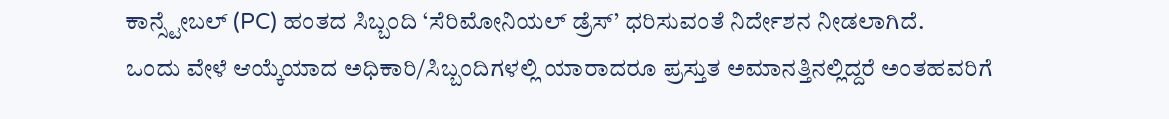ಕಾನ್ಸ್ಟೇಬಲ್ (PC) ಹಂತದ ಸಿಬ್ಬಂದಿ ‘ಸೆರಿಮೋನಿಯಲ್ ಡ್ರೆಸ್’ ಧರಿಸುವಂತೆ ನಿರ್ದೇಶನ ನೀಡಲಾಗಿದೆ.
ಒಂದು ವೇಳೆ ಆಯ್ಕೆಯಾದ ಅಧಿಕಾರಿ/ಸಿಬ್ಬಂದಿಗಳಲ್ಲಿ ಯಾರಾದರೂ ಪ್ರಸ್ತುತ ಅಮಾನತ್ತಿನಲ್ಲಿದ್ದರೆ ಅಂತಹವರಿಗೆ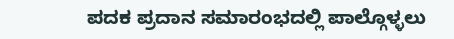ಪದಕ ಪ್ರದಾನ ಸಮಾರಂಭದಲ್ಲಿ ಪಾಲ್ಗೊಳ್ಳಲು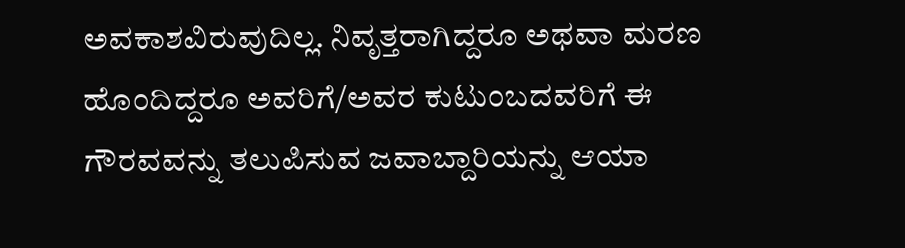ಅವಕಾಶವಿರುವುದಿಲ್ಲ. ನಿವೃತ್ತರಾಗಿದ್ದರೂ ಅಥವಾ ಮರಣ ಹೊಂದಿದ್ದರೂ ಅವರಿಗೆ/ಅವರ ಕುಟುಂಬದವರಿಗೆ ಈ ಗೌರವವನ್ನು ತಲುಪಿಸುವ ಜವಾಬ್ದಾರಿಯನ್ನು ಆಯಾ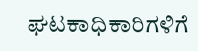ಘಟಕಾಧಿಕಾರಿಗಳಿಗೆ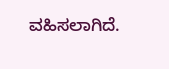ವಹಿಸಲಾಗಿದೆ.